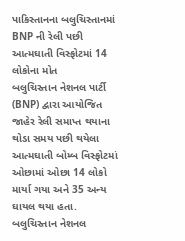પાકિસ્તાનના બલુચિસ્તાનમાં BNP ની રેલી પછી આત્મઘાતી વિસ્ફોટમાં 14 લોકોના મોત
બલુચિસ્તાન નેશનલ પાર્ટી (BNP) દ્વારા આયોજિત જાહેર રેલી સમાપ્ત થયાના થોડા સમય પછી થયેલા આત્મઘાતી બોમ્બ વિસ્ફોટમાં ઓછામાં ઓછા 14 લોકો માર્યા ગયા અને 35 અન્ય ઘાયલ થયા હતા.
બલુચિસ્તાન નેશનલ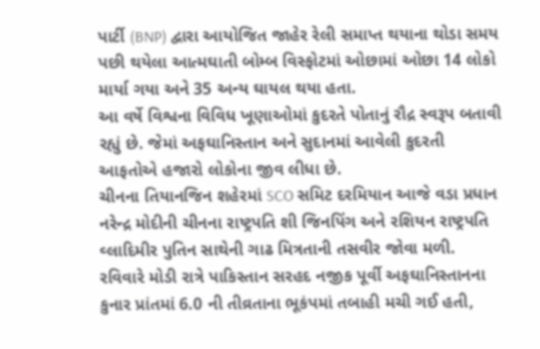પાર્ટી (BNP) દ્વારા આયોજિત જાહેર રેલી સમાપ્ત થયાના થોડા સમય પછી થયેલા આત્મઘાતી બોમ્બ વિસ્ફોટમાં ઓછામાં ઓછા 14 લોકો માર્યા ગયા અને 35 અન્ય ઘાયલ થયા હતા.
આ વર્ષે વિશ્વના વિવિધ ખૂણાઓમાં કુદરતે પોતાનું રૌદ્ર સ્વરૂપ બતાવી રહ્યું છે. જેમાં અફઘાનિસ્તાન અને સુદાનમાં આવેલી કુદરતી આફતોએ હજારો લોકોના જીવ લીધા છે.
ચીનના તિયાનજિન શહેરમાં SCO સમિટ દરમિયાન આજે વડા પ્રધાન નરેન્દ્ર મોદીની ચીનના રાષ્ટ્રપતિ શી જિનપિંગ અને રશિયન રાષ્ટ્રપતિ વ્લાદિમીર પુતિન સાથેની ગાઢ મિત્રતાની તસવીર જોવા મળી.
રવિવારે મોડી રાત્રે પાકિસ્તાન સરહદ નજીક પૂર્વી અફઘાનિસ્તાનના કુનાર પ્રાંતમાં 6.0 ની તીવ્રતાના ભૂકંપમાં તબાહી મચી ગઈ હતી,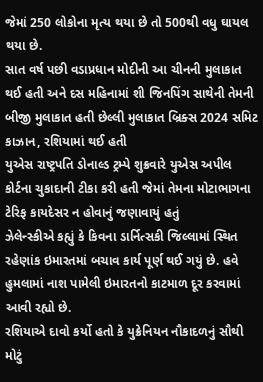જેમાં 250 લોકોના મૃત્ય થયા છે તો 500થી વધુ ઘાયલ થયા છે.
સાત વર્ષ પછી વડાપ્રધાન મોદીની આ ચીનની મુલાકાત થઈ હતી અને દસ મહિનામાં શી જિનપિંગ સાથેની તેમની બીજી મુલાકાત હતી છેલ્લી મુલાકાત બ્રિક્સ 2024 સમિટ કાઝાન, રશિયામાં થઈ હતી
યુએસ રાષ્ટ્રપતિ ડોનાલ્ડ ટ્રમ્પે શુક્રવારે યુએસ અપીલ કોર્ટના ચુકાદાની ટીકા કરી હતી જેમાં તેમના મોટાભાગના ટેરિફ કાયદેસર ન હોવાનું જણાવાયું હતું
ઝેલેન્સ્કીએ કહ્યું કે કિવના ડાર્નિત્સકી જિલ્લામાં સ્થિત રહેણાંક ઇમારતમાં બચાવ કાર્ય પૂર્ણ થઈ ગયું છે. હવે હુમલામાં નાશ પામેલી ઇમારતનો કાટમાળ દૂર કરવામાં આવી રહ્યો છે.
રશિયાએ દાવો કર્યો હતો કે યુક્રેનિયન નૌકાદળનું સૌથી મોટું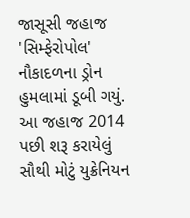જાસૂસી જહાજ 'સિમ્ફેરોપોલ' નૌકાદળના ડ્રોન હુમલામાં ડૂબી ગયું. આ જહાજ 2014 પછી શરૂ કરાયેલું સૌથી મોટું યુક્રેનિયન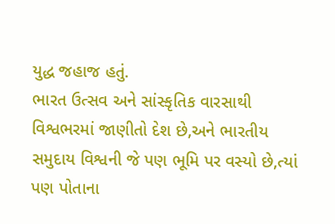યુદ્ધ જહાજ હતું.
ભારત ઉત્સવ અને સાંસ્કૃતિક વારસાથી વિશ્વભરમાં જાણીતો દેશ છે,અને ભારતીય સમુદાય વિશ્વની જે પણ ભૂમિ પર વસ્યો છે,ત્યાં પણ પોતાના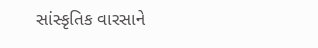સાંસ્કૃતિક વારસાને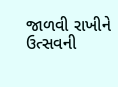જાળવી રાખીને ઉત્સવની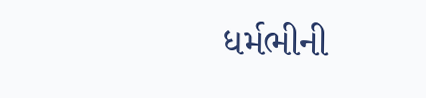ધર્મભીની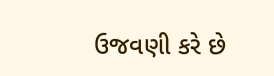ઉજવણી કરે છે